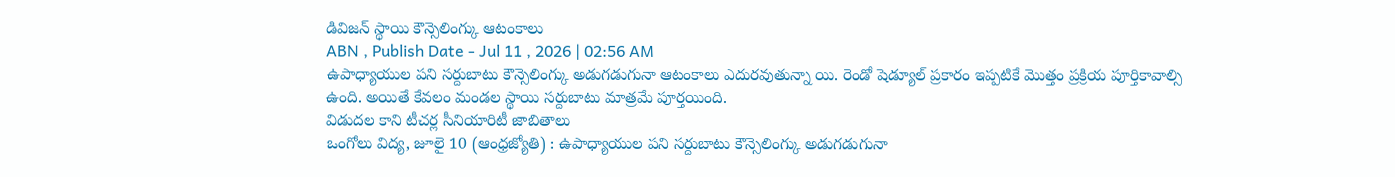డివిజన్ స్థాయి కౌన్సెలింగ్కు ఆటంకాలు
ABN , Publish Date - Jul 11 , 2026 | 02:56 AM
ఉపాధ్యాయుల పని సర్దుబాటు కౌన్సెలింగ్కు అడుగడుగునా ఆటంకాలు ఎదురవుతున్నా యి. రెండో షెడ్యూల్ ప్రకారం ఇప్పటికే మొత్తం ప్రక్రియ పూర్తికావాల్సి ఉంది. అయితే కేవలం మండల స్థాయి సర్దుబాటు మాత్రమే పూర్తయింది.
విడుదల కాని టీచర్ల సీనియారిటీ జాబితాలు
ఒంగోలు విద్య, జూలై 10 (ఆంధ్రజ్యోతి) : ఉపాధ్యాయుల పని సర్దుబాటు కౌన్సెలింగ్కు అడుగడుగునా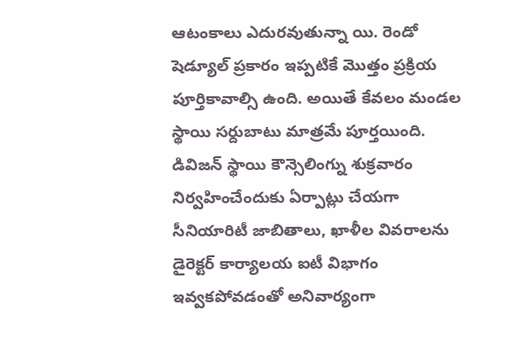ఆటంకాలు ఎదురవుతున్నా యి. రెండో షెడ్యూల్ ప్రకారం ఇప్పటికే మొత్తం ప్రక్రియ పూర్తికావాల్సి ఉంది. అయితే కేవలం మండల స్థాయి సర్దుబాటు మాత్రమే పూర్తయింది. డివిజన్ స్థాయి కౌన్సెలింగ్ను శుక్రవారం నిర్వహించేందుకు ఏర్పాట్లు చేయగా సీనియారిటీ జాబితాలు, ఖాళీల వివరాలను డైరెక్టర్ కార్యాలయ ఐటీ విభాగం ఇవ్వకపోవడంతో అనివార్యంగా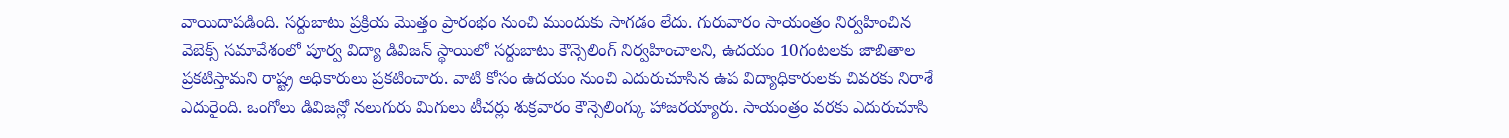వాయిదాపడింది. సర్దుబాటు ప్రక్రియ మొత్తం ప్రారంభం నుంచి ముందుకు సాగడం లేదు. గురువారం సాయంత్రం నిర్వహించిన వెబెక్స్ సమావేశంలో పూర్వ విద్యా డివిజన్ స్థాయిలో సర్దుబాటు కౌన్సెలింగ్ నిర్వహించాలని, ఉదయం 10గంటలకు జాబితాల ప్రకటిస్తామని రాష్ట్ర అధికారులు ప్రకటించారు. వాటి కోసం ఉదయం నుంచి ఎదురుచూసిన ఉప విద్యాధికారులకు చివరకు నిరాశే ఎదురైంది. ఒంగోలు డివిజన్లో నలుగురు మిగులు టీచర్లు శుక్రవారం కౌన్సెలింగ్కు హాజరయ్యారు. సాయంత్రం వరకు ఎదురుచూసి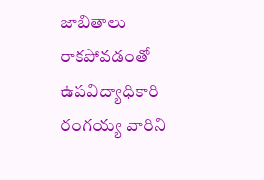జాబితాలు రాకపోవడంతో ఉపవిద్యాధికారి రంగయ్య వారిని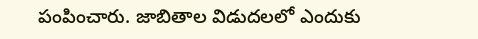పంపించారు. జాబితాల విడుదలలో ఎందుకు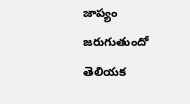జాప్యం జరుగుతుందో తెలియక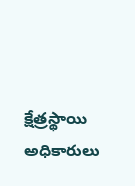క్షేత్రస్థాయి అధికారులు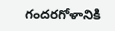గందరగోళానికి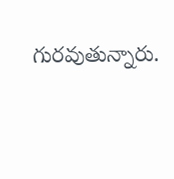గురవుతున్నారు.